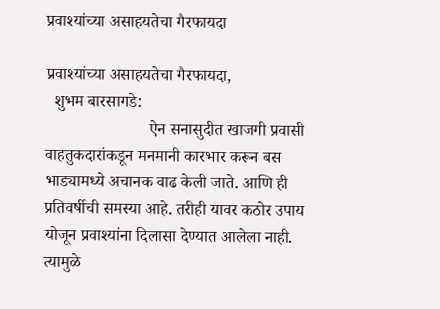प्रवाश्यांच्या असाहयतेचा गैरफायदा

प्रवाश्यांच्या असाहयतेचा गैरफायदा,
  शुभम बारसागडे:
                         ऐन सनासुदीत खाजगी प्रवासी वाहतुकदारांकडून मनमानी कारभार करून बस भाड्यामध्ये अचानक वाढ केली जाते. आणि ही प्रतिवर्षीची समस्या आहे. तरीही यावर कठोर उपाय योजून प्रवाश्यांना दिलासा देण्यात आलेला नाही. त्यामुळे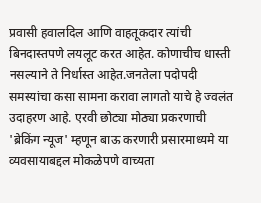प्रवासी हवालदिल आणि वाहतूकदार त्यांची बिनदास्तपणे लयलूट करत आहेत. कोणाचीच धास्ती नसल्याने ते निर्धास्त आहेत.जनतेला पदोपदी समस्यांचा कसा सामना करावा लागतो याचे हे ज्वलंत उदाहरण आहे. एरवी छोट्या मोठ्या प्रकरणाची 'ब्रेकिंग न्यूज' म्हणून बाऊ करणारी प्रसारमाध्यमे या व्यवसायाबद्दल मोकळेपणे वाच्यता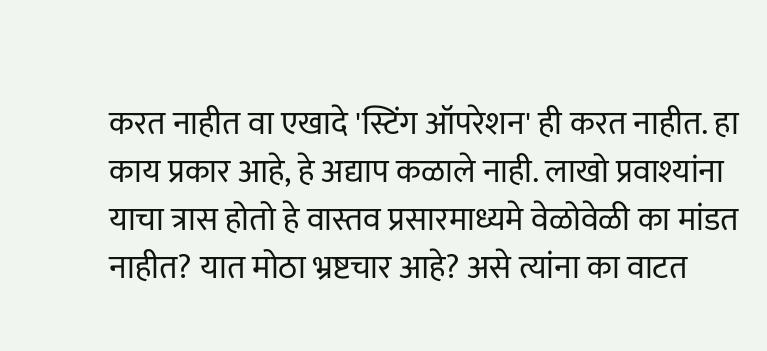करत नाहीत वा एखादे 'स्टिंग ऑपरेशन' ही करत नाहीत. हा काय प्रकार आहे, हे अद्याप कळाले नाही. लाखो प्रवाश्यांना याचा त्रास होतो हे वास्तव प्रसारमाध्यमे वेळोवेळी का मांडत नाहीत? यात मोठा भ्रष्टचार आहे? असे त्यांना का वाटत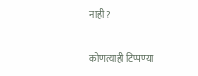नाही?

कोणत्याही टिप्पण्‍या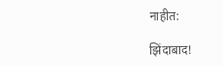नाहीत:

झिंदाबाद!